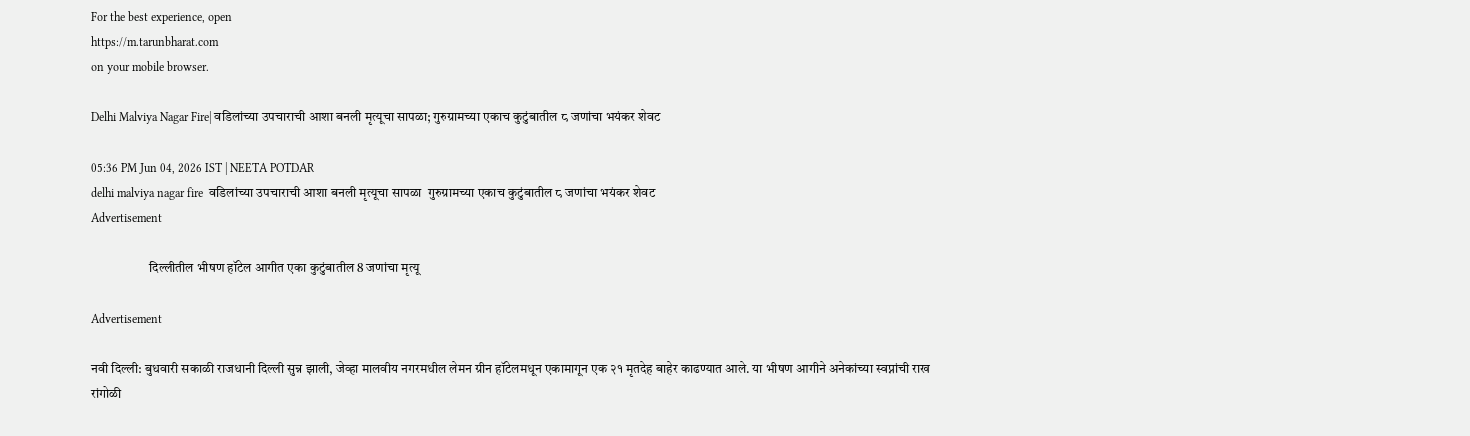For the best experience, open
https://m.tarunbharat.com
on your mobile browser.

Delhi Malviya Nagar Fire| वडिलांच्या उपचाराची आशा बनली मृत्यूचा सापळा; गुरुग्रामच्या एकाच कुटुंबातील ८ जणांचा भयंकर शेवट

05:36 PM Jun 04, 2026 IST | NEETA POTDAR
delhi malviya nagar fire  वडिलांच्या उपचाराची आशा बनली मृत्यूचा सापळा  गुरुग्रामच्या एकाच कुटुंबातील ८ जणांचा भयंकर शेवट
Advertisement

                      दिल्लीतील भीषण हॉटेल आगीत एका कुटुंबातील 8 जणांचा मृत्यू

Advertisement

नवी दिल्ली: बुधवारी सकाळी राजधानी दिल्ली सुन्न झाली, जेव्हा मालवीय नगरमधील लेमन ग्रीन हॉटेलमधून एकामागून एक २१ मृतदेह बाहेर काढण्यात आले. या भीषण आगीने अनेकांच्या स्वप्नांची राख रांगोळी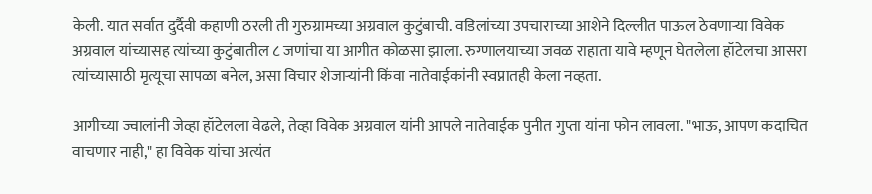केली. यात सर्वात दुर्दैवी कहाणी ठरली ती गुरुग्रामच्या अग्रवाल कुटुंबाची. वडिलांच्या उपचाराच्या आशेने दिल्लीत पाऊल ठेवणाऱ्या विवेक अग्रवाल यांच्यासह त्यांच्या कुटुंबातील ८ जणांचा या आगीत कोळसा झाला. रुग्णालयाच्या जवळ राहाता यावे म्हणून घेतलेला हॉटेलचा आसरा त्यांच्यासाठी मृत्यूचा सापळा बनेल, असा विचार शेजाऱ्यांनी किंवा नातेवाईकांनी स्वप्नातही केला नव्हता.

आगीच्या ज्वालांनी जेव्हा हॉटेलला वेढले, तेव्हा विवेक अग्रवाल यांनी आपले नातेवाईक पुनीत गुप्ता यांना फोन लावला. "भाऊ, आपण कदाचित वाचणार नाही," हा विवेक यांचा अत्यंत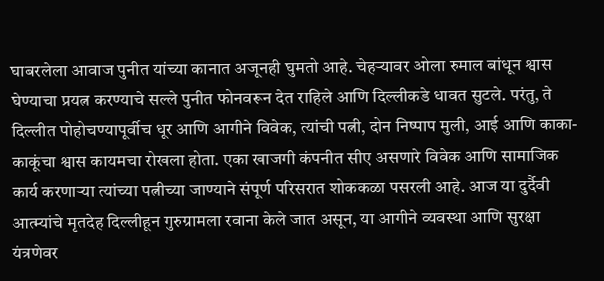घाबरलेला आवाज पुनीत यांच्या कानात अजूनही घुमतो आहे. चेहऱ्यावर ओला रुमाल बांधून श्वास घेण्याचा प्रयत्न करण्याचे सल्ले पुनीत फोनवरून देत राहिले आणि दिल्लीकडे धावत सुटले. परंतु, ते दिल्लीत पोहोचण्यापूर्वीच धूर आणि आगीने विवेक, त्यांची पत्नी, दोन निष्पाप मुली, आई आणि काका-काकूंचा श्वास कायमचा रोखला होता. एका खाजगी कंपनीत सीए असणारे विवेक आणि सामाजिक कार्य करणाऱ्या त्यांच्या पत्नीच्या जाण्याने संपूर्ण परिसरात शोककळा पसरली आहे. आज या दुर्दैवी आत्म्यांचे मृतदेह दिल्लीहून गुरुग्रामला रवाना केले जात असून, या आगीने व्यवस्था आणि सुरक्षा यंत्रणेवर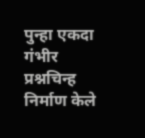पुन्हा एकदा गंभीर प्रश्नचिन्ह निर्माण केले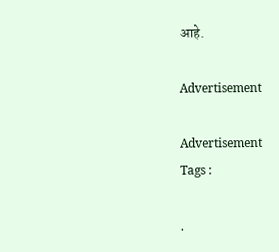आहे.

Advertisement

Advertisement
Tags :

.